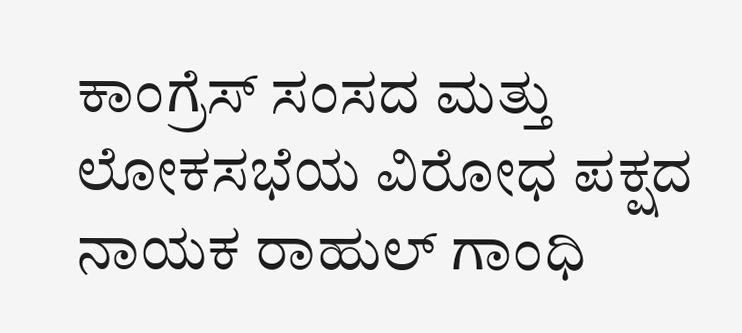ಕಾಂಗ್ರೆಸ್ ಸಂಸದ ಮತ್ತು ಲೋಕಸಭೆಯ ವಿರೋಧ ಪಕ್ಷದ ನಾಯಕ ರಾಹುಲ್ ಗಾಂಧಿ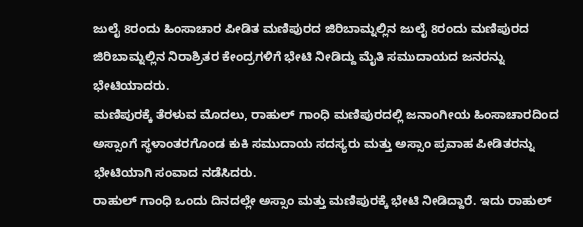ಜುಲೈ 8ರಂದು ಹಿಂಸಾಚಾರ ಪೀಡಿತ ಮಣಿಪುರದ ಜಿರಿಬಾಮ್ನಲ್ಲಿನ ಜುಲೈ 8ರಂದು ಮಣಿಪುರದ ಜಿರಿಬಾಮ್ನಲ್ಲಿನ ನಿರಾಶ್ರಿತರ ಕೇಂದ್ರಗಳಿಗೆ ಭೇಟಿ ನೀಡಿದ್ದು ಮೈತಿ ಸಮುದಾಯದ ಜನರನ್ನು ಭೇಟಿಯಾದರು.
ಮಣಿಪುರಕ್ಕೆ ತೆರಳುವ ಮೊದಲು, ರಾಹುಲ್ ಗಾಂಧಿ ಮಣಿಪುರದಲ್ಲಿ ಜನಾಂಗೀಯ ಹಿಂಸಾಚಾರದಿಂದ ಅಸ್ಸಾಂಗೆ ಸ್ಥಳಾಂತರಗೊಂಡ ಕುಕಿ ಸಮುದಾಯ ಸದಸ್ಯರು ಮತ್ತು ಅಸ್ಸಾಂ ಪ್ರವಾಹ ಪೀಡಿತರನ್ನು ಭೇಟಿಯಾಗಿ ಸಂವಾದ ನಡೆಸಿದರು.
ರಾಹುಲ್ ಗಾಂಧಿ ಒಂದು ದಿನದಲ್ಲೇ ಅಸ್ಸಾಂ ಮತ್ತು ಮಣಿಪುರಕ್ಕೆ ಭೇಟಿ ನೀಡಿದ್ದಾರೆ. ಇದು ರಾಹುಲ್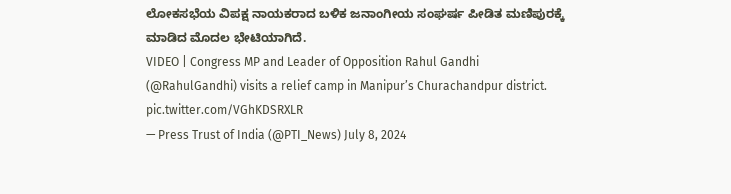ಲೋಕಸಭೆಯ ವಿಪಕ್ಷ ನಾಯಕರಾದ ಬಳಿಕ ಜನಾಂಗೀಯ ಸಂಘರ್ಷ ಪೀಡಿತ ಮಣಿಪುರಕ್ಕೆ ಮಾಡಿದ ಮೊದಲ ಭೇಟಿಯಾಗಿದೆ.
VIDEO | Congress MP and Leader of Opposition Rahul Gandhi (@RahulGandhi) visits a relief camp in Manipur’s Churachandpur district. pic.twitter.com/VGhKDSRXLR
— Press Trust of India (@PTI_News) July 8, 2024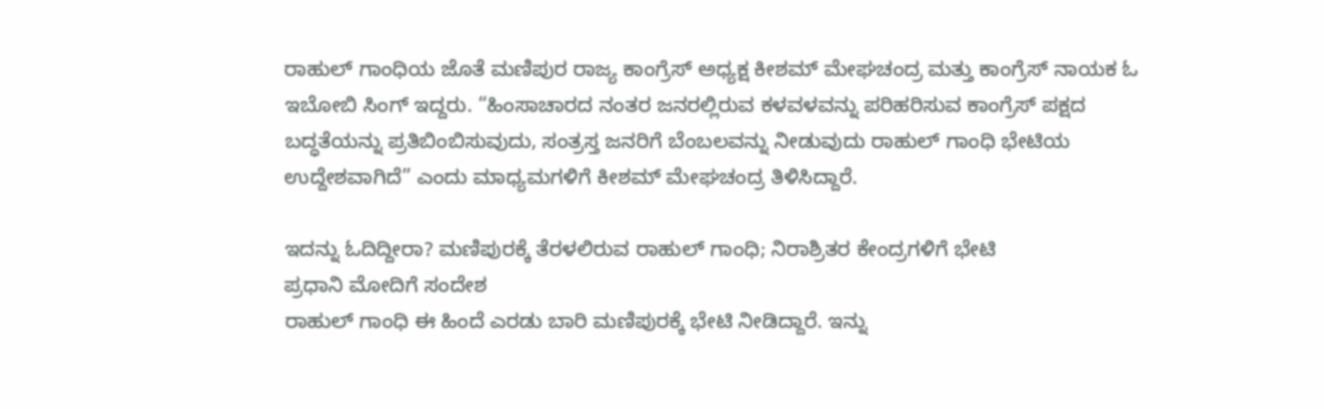ರಾಹುಲ್ ಗಾಂಧಿಯ ಜೊತೆ ಮಣಿಪುರ ರಾಜ್ಯ ಕಾಂಗ್ರೆಸ್ ಅಧ್ಯಕ್ಷ ಕೀಶಮ್ ಮೇಘಚಂದ್ರ ಮತ್ತು ಕಾಂಗ್ರೆಸ್ ನಾಯಕ ಓ ಇಬೋಬಿ ಸಿಂಗ್ ಇದ್ದರು. “ಹಿಂಸಾಚಾರದ ನಂತರ ಜನರಲ್ಲಿರುವ ಕಳವಳವನ್ನು ಪರಿಹರಿಸುವ ಕಾಂಗ್ರೆಸ್ ಪಕ್ಷದ ಬದ್ಧತೆಯನ್ನು ಪ್ರತಿಬಿಂಬಿಸುವುದು, ಸಂತ್ರಸ್ತ ಜನರಿಗೆ ಬೆಂಬಲವನ್ನು ನೀಡುವುದು ರಾಹುಲ್ ಗಾಂಧಿ ಭೇಟಿಯ ಉದ್ದೇಶವಾಗಿದೆ” ಎಂದು ಮಾಧ್ಯಮಗಳಿಗೆ ಕೀಶಮ್ ಮೇಘಚಂದ್ರ ತಿಳಿಸಿದ್ದಾರೆ.

ಇದನ್ನು ಓದಿದ್ದೀರಾ? ಮಣಿಪುರಕ್ಕೆ ತೆರಳಲಿರುವ ರಾಹುಲ್ ಗಾಂಧಿ; ನಿರಾಶ್ರಿತರ ಕೇಂದ್ರಗಳಿಗೆ ಭೇಟಿ
ಪ್ರಧಾನಿ ಮೋದಿಗೆ ಸಂದೇಶ
ರಾಹುಲ್ ಗಾಂಧಿ ಈ ಹಿಂದೆ ಎರಡು ಬಾರಿ ಮಣಿಪುರಕ್ಕೆ ಭೇಟಿ ನೀಡಿದ್ದಾರೆ. ಇನ್ನು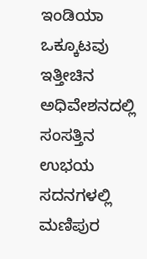ಇಂಡಿಯಾ ಒಕ್ಕೂಟವು ಇತ್ತೀಚಿನ ಅಧಿವೇಶನದಲ್ಲಿ ಸಂಸತ್ತಿನ ಉಭಯ ಸದನಗಳಲ್ಲಿ ಮಣಿಪುರ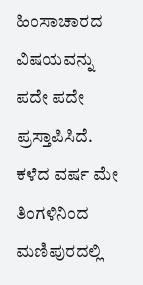ಹಿಂಸಾಚಾರದ ವಿಷಯವನ್ನು ಪದೇ ಪದೇ ಪ್ರಸ್ತಾಪಿಸಿದೆ.
ಕಳೆದ ವರ್ಷ ಮೇ ತಿಂಗಳಿನಿಂದ ಮಣಿಪುರದಲ್ಲಿ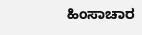ಹಿಂಸಾಚಾರ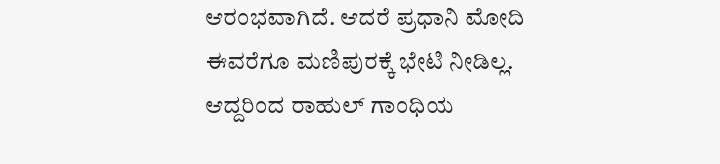ಆರಂಭವಾಗಿದೆ. ಆದರೆ ಪ್ರಧಾನಿ ಮೋದಿ ಈವರೆಗೂ ಮಣಿಪುರಕ್ಕೆ ಭೇಟಿ ನೀಡಿಲ್ಲ. ಆದ್ದರಿಂದ ರಾಹುಲ್ ಗಾಂಧಿಯ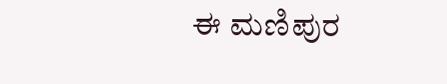ಈ ಮಣಿಪುರ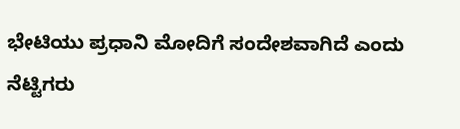ಭೇಟಿಯು ಪ್ರಧಾನಿ ಮೋದಿಗೆ ಸಂದೇಶವಾಗಿದೆ ಎಂದು ನೆಟ್ಟಿಗರು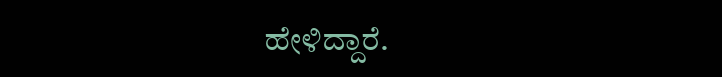ಹೇಳಿದ್ದಾರೆ.